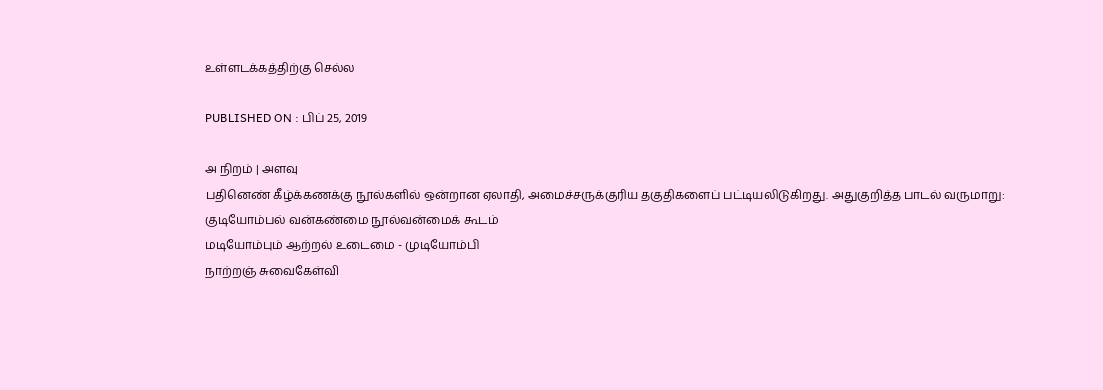உள்ளடக்கத்திற்கு செல்ல

PUBLISHED ON : பிப் 25, 2019

அ நிறம் | அளவு
பதினெண் கீழ்க்கணக்கு நூல்களில் ஒன்றான ஏலாதி, அமைச்சருக்குரிய தகுதிகளைப் பட்டியலிடுகிறது. அதுகுறித்த பாடல் வருமாறு:
குடியோம்பல் வன்கண்மை நூல்வன்மைக் கூடம்
மடியோம்பும் ஆற்றல் உடைமை - முடியோம்பி
நாற்றஞ் சுவைகேள்வி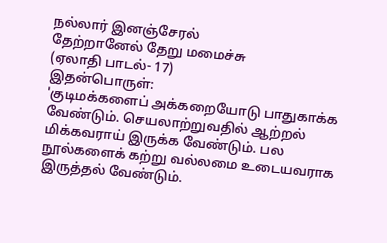நல்லார் இனஞ்சேரல்
தேற்றானேல் தேறு மமைச்சு
(ஏலாதி பாடல்- 17)
இதன்பொருள்:
'குடிமக்களைப் அக்கறையோடு பாதுகாக்க வேண்டும். செயலாற்றுவதில் ஆற்றல் மிக்கவராய் இருக்க வேண்டும். பல நூல்களைக் கற்று வல்லமை உடையவராக இருத்தல் வேண்டும்.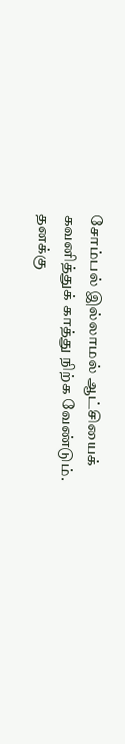சோம்பல் இல்லாமல் ஆட்சியைக் கவனித்துக் காத்து நிற்க வேண்டும்.
தனக்கு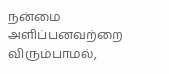நன்மை அளிப்பனவற்றை விரும்பாமல்,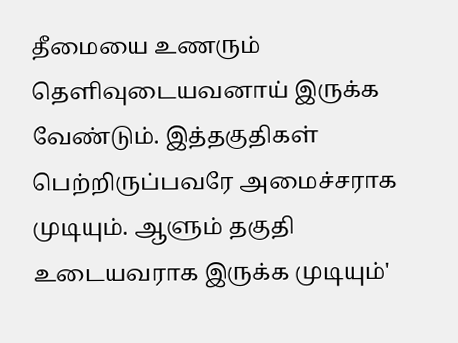தீமையை உணரும் தெளிவுடையவனாய் இருக்க வேண்டும். இத்தகுதிகள் பெற்றிருப்பவரே அமைச்சராக முடியும். ஆளும் தகுதி உடையவராக இருக்க முடியும்'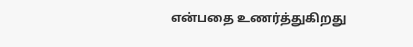என்பதை உணர்த்துகிறது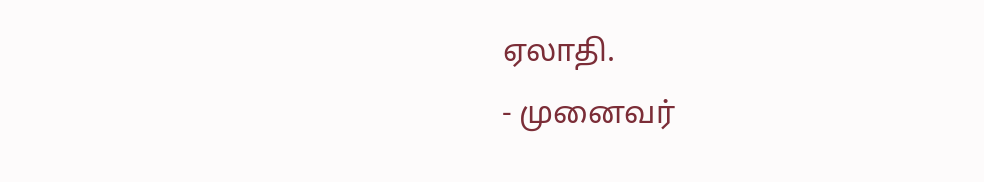ஏலாதி.
- முனைவர்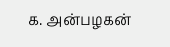க. அன்பழகன்